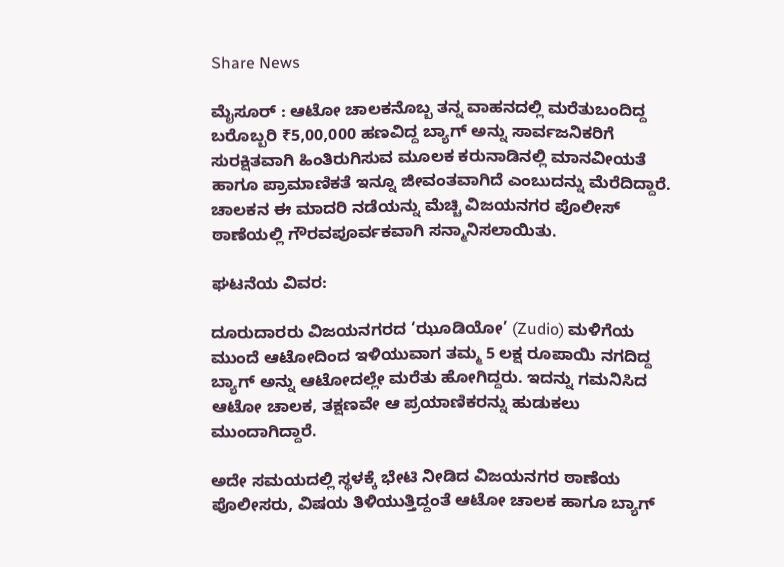Share News

ಮೈಸೂರ್ : ಆಟೋ ಚಾಲಕನೊಬ್ಬ ತನ್ನ ವಾಹನದಲ್ಲಿ ಮರೆತುಬಂದಿದ್ದ ಬರೊಬ್ಬರಿ ₹5,00,000 ಹಣವಿದ್ದ ಬ್ಯಾಗ್‌ ಅನ್ನು ಸಾರ್ವಜನಿಕರಿಗೆ ಸುರಕ್ಷಿತವಾಗಿ ಹಿಂತಿರುಗಿಸುವ ಮೂಲಕ ಕರುನಾಡಿನಲ್ಲಿ ಮಾನವೀಯತೆ ಹಾಗೂ ಪ್ರಾಮಾಣಿಕತೆ ಇನ್ನೂ ಜೀವಂತವಾಗಿದೆ ಎಂಬುದನ್ನು ಮೆರೆದಿದ್ದಾರೆ. ಚಾಲಕನ ಈ ಮಾದರಿ ನಡೆಯನ್ನು ಮೆಚ್ಚಿ ವಿಜಯನಗರ ಪೊಲೀಸ್ ಠಾಣೆಯಲ್ಲಿ ಗೌರವಪೂರ್ವಕವಾಗಿ ಸನ್ಮಾನಿಸಲಾಯಿತು.

ಘಟನೆಯ ವಿವರ:

ದೂರುದಾರರು ವಿಜಯನಗರದ ‘ಝೂಡಿಯೋ’ (Zudio) ಮಳಿಗೆಯ ಮುಂದೆ ಆಟೋದಿಂದ ಇಳಿಯುವಾಗ ತಮ್ಮ 5 ಲಕ್ಷ ರೂಪಾಯಿ ನಗದಿದ್ದ ಬ್ಯಾಗ್ ಅನ್ನು ಆಟೋದಲ್ಲೇ ಮರೆತು ಹೋಗಿದ್ದರು. ಇದನ್ನು ಗಮನಿಸಿದ ಆಟೋ ಚಾಲಕ, ತಕ್ಷಣವೇ ಆ ಪ್ರಯಾಣಿಕರನ್ನು ಹುಡುಕಲು ಮುಂದಾಗಿದ್ದಾರೆ.

ಅದೇ ಸಮಯದಲ್ಲಿ ಸ್ಥಳಕ್ಕೆ ಭೇಟಿ ನೀಡಿದ ವಿಜಯನಗರ ಠಾಣೆಯ ಪೊಲೀಸರು, ವಿಷಯ ತಿಳಿಯುತ್ತಿದ್ದಂತೆ ಆಟೋ ಚಾಲಕ ಹಾಗೂ ಬ್ಯಾಗ್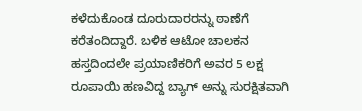ಕಳೆದುಕೊಂಡ ದೂರುದಾರರನ್ನು ಠಾಣೆಗೆ ಕರೆತಂದಿದ್ದಾರೆ. ಬಳಿಕ ಆಟೋ ಚಾಲಕನ ಹಸ್ತದಿಂದಲೇ ಪ್ರಯಾಣಿಕರಿಗೆ ಅವರ 5 ಲಕ್ಷ ರೂಪಾಯಿ ಹಣವಿದ್ದ ಬ್ಯಾಗ್ ಅನ್ನು ಸುರಕ್ಷಿತವಾಗಿ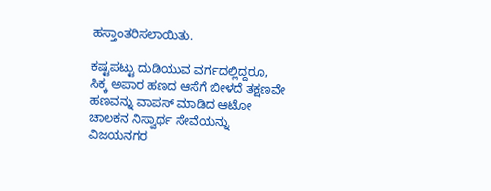ಹಸ್ತಾಂತರಿಸಲಾಯಿತು.

ಕಷ್ಟಪಟ್ಟು ದುಡಿಯುವ ವರ್ಗದಲ್ಲಿದ್ದರೂ, ಸಿಕ್ಕ ಅಪಾರ ಹಣದ ಆಸೆಗೆ ಬೀಳದೆ ತಕ್ಷಣವೇ ಹಣವನ್ನು ವಾಪಸ್ ಮಾಡಿದ ಆಟೋ ಚಾಲಕನ ನಿಸ್ವಾರ್ಥ ಸೇವೆಯನ್ನು ವಿಜಯನಗರ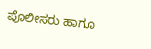ಪೊಲೀಸರು ಹಾಗೂ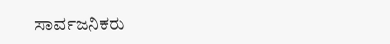ಸಾರ್ವಜನಿಕರು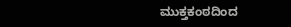ಮುಕ್ತಕಂಠದಿಂದ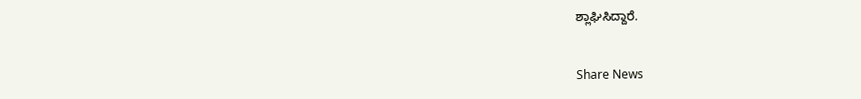ಶ್ಲಾಘಿಸಿದ್ದಾರೆ.


Share News